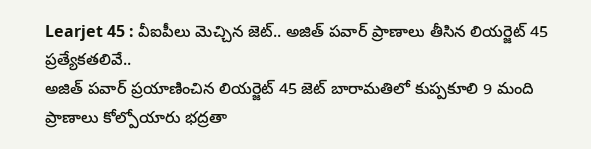Learjet 45 : వీఐపీలు మెచ్చిన జెట్.. అజిత్ పవార్ ప్రాణాలు తీసిన లియర్జెట్ 45 ప్రత్యేకతలివే..
అజిత్ పవార్ ప్రయాణించిన లియర్జెట్ 45 జెట్ బారామతిలో కుప్పకూలి 9 మంది ప్రాణాలు కోల్పోయారు భద్రతా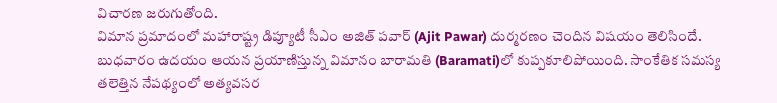విచారణ జరుగుతోంది.
విమాన ప్రమాదంలో మహారాష్ట్ర డిప్యూటీ సీఎం అజిత్ పవార్ (Ajit Pawar) దుర్మరణం చెందిన విషయం తెలిసిందే. బుధవారం ఉదయం ఆయన ప్రయాణిస్తున్న విమానం బారామతి (Baramati)లో కుప్పకూలిపోయింది. సాంకేతిక సమస్య తలెత్తిన నేపథ్యంలో అత్యవసర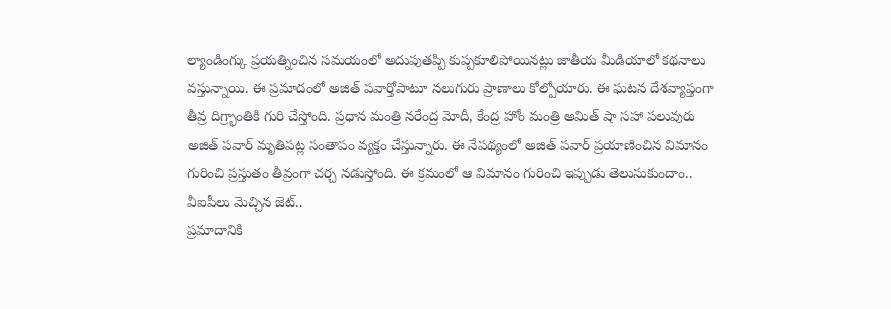ల్యాండింగ్కు ప్రయత్నించిన సమయంలో అదుపుతప్పి కుప్పకూలిపోయినట్లు జాతీయ మీడియాలో కథనాలు వస్తున్నాయి. ఈ ప్రమాదంలో అజిత్ పవార్తోపాటూ నలుగురు ప్రాణాలు కోల్పోయారు. ఈ ఘటన దేశవ్యాప్తంగా తీవ్ర దిగ్ర్భాంతికి గురి చేస్తోంది. ప్రధాన మంత్రి నరేంద్ర మోదీ, కేంద్ర హోం మంత్రి అమిత్ షా సహా పలువురు అజిత్ పవార్ మృతిపట్ల సంతాపం వ్యక్తం చేస్తున్నారు. ఈ నేపథ్యంలో అజిత్ పవార్ ప్రయాణించిన విమానం గురించి ప్రస్తుతం తీవ్రంగా చర్చ నడుస్తోంది. ఈ క్రమంలో ఆ విమానం గురించి ఇప్పుడు తెలుసుకుందాం..
వీఐపీలు మెచ్చిన జెట్..
ప్రమాదానికి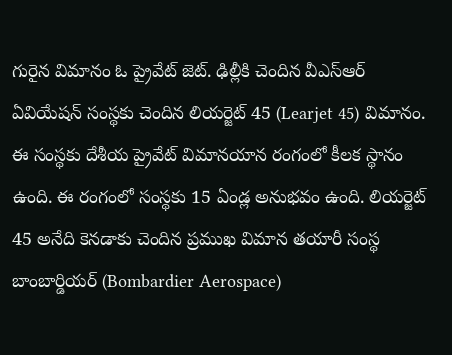గురైన విమానం ఓ ప్రైవేట్ జెట్. ఢిల్లీకి చెందిన వీఎస్ఆర్ ఏవియేషన్ సంస్థకు చెందిన లియర్జెట్ 45 (Learjet 45) విమానం. ఈ సంస్థకు దేశీయ ప్రైవేట్ విమానయాన రంగంలో కీలక స్థానం ఉంది. ఈ రంగంలో సంస్థకు 15 ఏండ్ల అనుభవం ఉంది. లియర్జెట్ 45 అనేది కెనడాకు చెందిన ప్రముఖ విమాన తయారీ సంస్థ బాంబార్డియర్ (Bombardier Aerospace)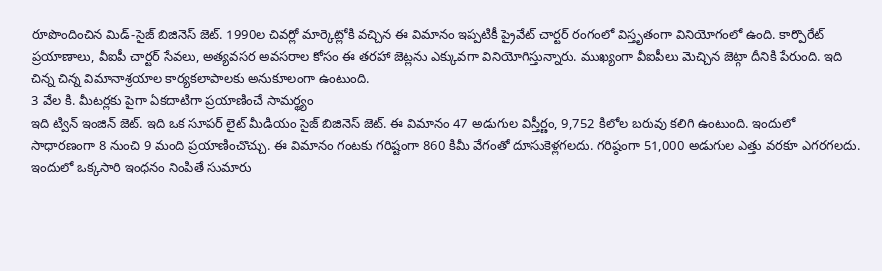రూపొందించిన మిడ్-సైజ్ బిజినెస్ జెట్. 1990ల చివర్లో మార్కెట్లోకి వచ్చిన ఈ విమానం ఇప్పటికీ ప్రైవేట్ చార్టర్ రంగంలో విస్తృతంగా వినియోగంలో ఉంది. కార్పొరేట్ ప్రయాణాలు, వీఐపీ చార్టర్ సేవలు, అత్యవసర అవసరాల కోసం ఈ తరహా జెట్లను ఎక్కువగా వినియోగిస్తున్నారు. ముఖ్యంగా వీఐపీలు మెచ్చిన జెట్గా దీనికి పేరుంది. ఇది చిన్న చిన్న విమానాశ్రయాల కార్యకలాపాలకు అనుకూలంగా ఉంటుంది.
3 వేల కి. మీటర్లకు పైగా ఏకదాటిగా ప్రయాణించే సామర్థ్యం
ఇది ట్విన్ ఇంజిన్ జెట్. ఇది ఒక సూపర్ లైట్ మీడియం సైజ్ బిజినెస్ జెట్. ఈ విమానం 47 అడుగుల విస్తీర్ణం, 9,752 కిలోల బరువు కలిగి ఉంటుంది. ఇందులో సాధారణంగా 8 నుంచి 9 మంది ప్రయాణించొచ్చు. ఈ విమానం గంటకు గరిష్టంగా 860 కిమీ వేగంతో దూసుకెళ్లగలదు. గరిష్ఠంగా 51,000 అడుగుల ఎత్తు వరకూ ఎగరగలదు. ఇందులో ఒక్కసారి ఇంధనం నింపితే సుమారు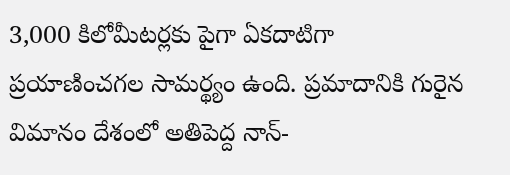3,000 కిలోమీటర్లకు పైగా ఏకదాటిగా ప్రయాణించగల సామర్థ్యం ఉంది. ప్రమాదానికి గురైన విమానం దేశంలో అతిపెద్ద నాన్-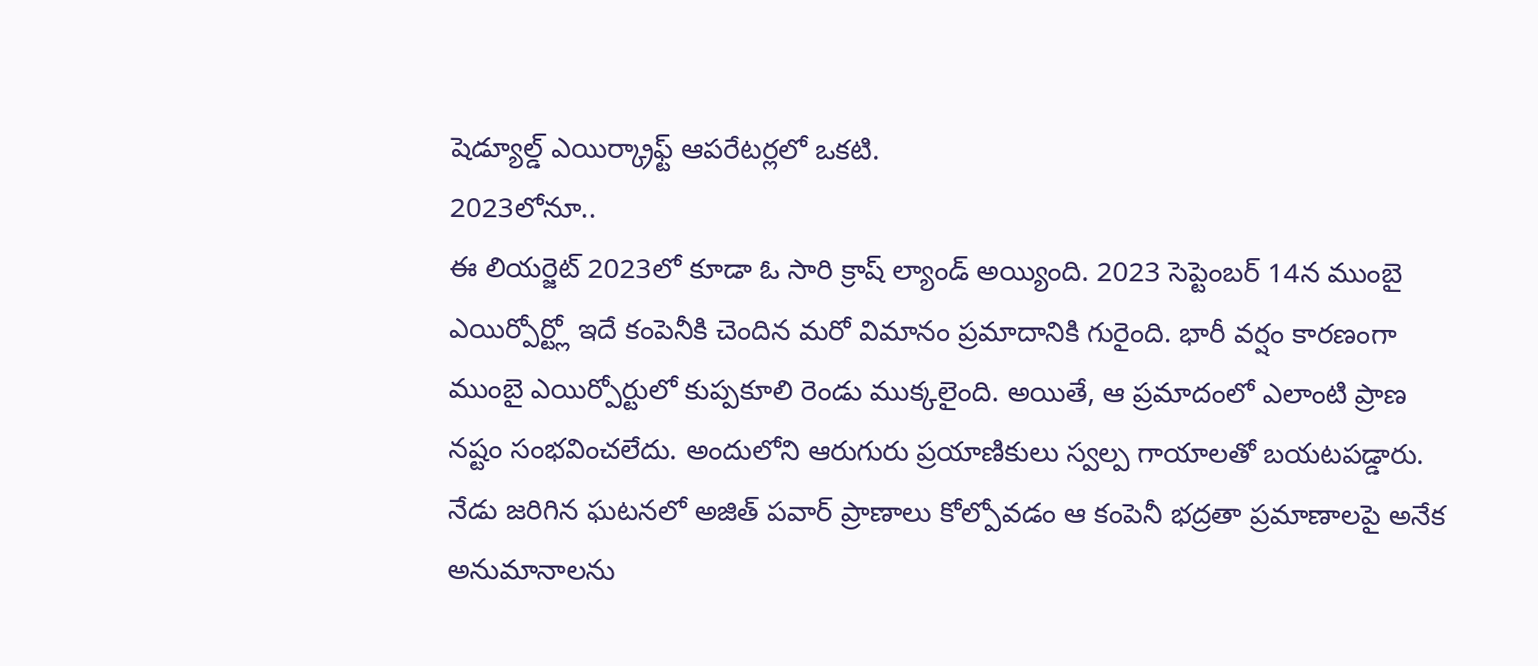షెడ్యూల్డ్ ఎయిర్క్రాఫ్ట్ ఆపరేటర్లలో ఒకటి.
2023లోనూ..
ఈ లియర్జెట్ 2023లో కూడా ఓ సారి క్రాష్ ల్యాండ్ అయ్యింది. 2023 సెప్టెంబర్ 14న ముంబై ఎయిర్పోర్ట్లో ఇదే కంపెనీకి చెందిన మరో విమానం ప్రమాదానికి గురైంది. భారీ వర్షం కారణంగా ముంబై ఎయిర్పోర్టులో కుప్పకూలి రెండు ముక్కలైంది. అయితే, ఆ ప్రమాదంలో ఎలాంటి ప్రాణ నష్టం సంభవించలేదు. అందులోని ఆరుగురు ప్రయాణికులు స్వల్ప గాయాలతో బయటపడ్డారు. నేడు జరిగిన ఘటనలో అజిత్ పవార్ ప్రాణాలు కోల్పోవడం ఆ కంపెనీ భద్రతా ప్రమాణాలపై అనేక అనుమానాలను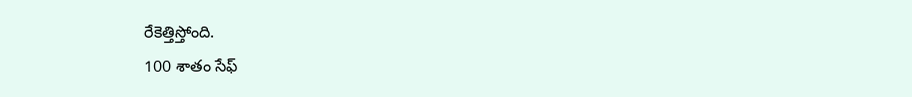రేకెత్తిస్తోంది.
100 శాతం సేఫ్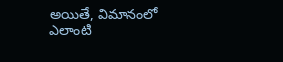అయితే, విమానంలో ఎలాంటి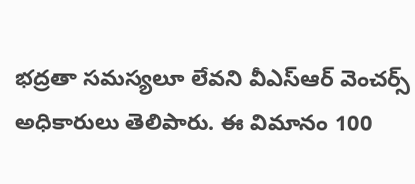భద్రతా సమస్యలూ లేవని వీఎస్ఆర్ వెంచర్స్ అధికారులు తెలిపారు. ఈ విమానం 100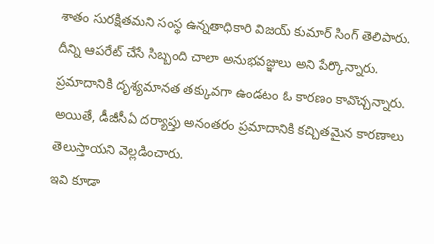శాతం సురక్షితమని సంస్థ ఉన్నతాధికారి విజయ్ కుమార్ సింగ్ తెలిపారు. దీన్ని ఆపరేట్ చేసే సిబ్బంది చాలా అనుభవజ్ఞులు అని పేర్కొన్నారు. ప్రమాదానికి దృశ్యమానత తక్కువగా ఉండటం ఓ కారణం కావొచ్చన్నారు. అయితే, డీజీసీఏ దర్యాప్తు అనంతరం ప్రమాదానికి కచ్చితమైన కారణాలు తెలుస్తాయని వెల్లడించారు.
ఇవి కూడా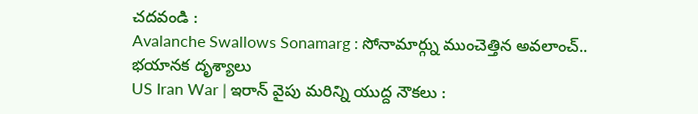చదవండి :
Avalanche Swallows Sonamarg : సోనామార్గ్ను ముంచెత్తిన అవలాంచ్.. భయానక దృశ్యాలు
US Iran War | ఇరాన్ వైపు మరిన్ని యుద్ద నౌకలు :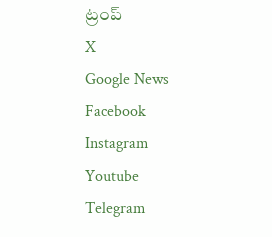ట్రంప్
X
Google News
Facebook
Instagram
Youtube
Telegram